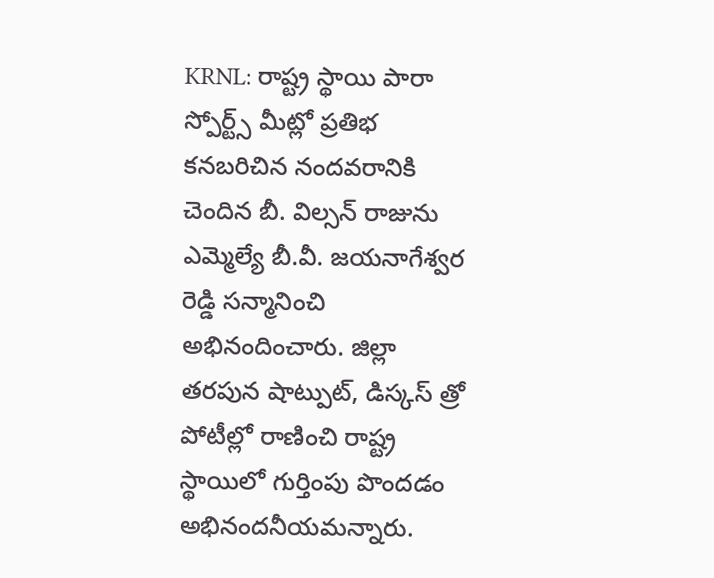KRNL: రాష్ట్ర స్థాయి పారా స్పోర్ట్స్ మీట్లో ప్రతిభ కనబరిచిన నందవరానికి చెందిన బీ. విల్సన్ రాజును ఎమ్మెల్యే బీ.వీ. జయనాగేశ్వర రెడ్డి సన్మానించి అభినందించారు. జిల్లా తరపున షాట్పుట్, డిస్కస్ త్రో పోటీల్లో రాణించి రాష్ట్ర స్థాయిలో గుర్తింపు పొందడం అభినందనీయమన్నారు.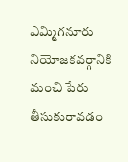ఎమ్మిగనూరు నియోజకవర్గానికి మంచి పేరు తీసుకురావడం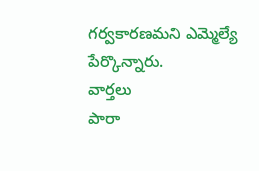గర్వకారణమని ఎమ్మెల్యే పేర్కొన్నారు.
వార్తలు
పారా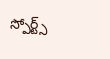స్పోర్ట్స్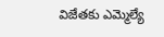విజేతకు ఎమ్మెల్యే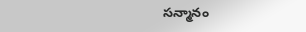సన్మానం